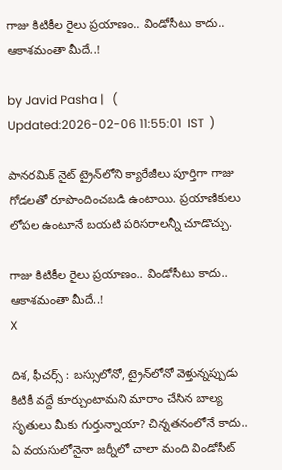గాజు కిటికీల రైలు ప్రయాణం.. విండోసీటు కాదు.. ఆకాశమంతా మీదే..!

by Javid Pasha |   (  Updated:2026-02-06 11:55:01  IST  )

పానరమిక్ నైట్ ట్రైన్‌‌లోని క్యారేజీలు పూర్తిగా గాజు గోడలతో రూపొందించబడి ఉంటాయి. ప్రయాణికులు లోపల ఉంటూనే బయటి పరిసరాలన్నీ చూడొచ్చు.

గాజు కిటికీల రైలు ప్రయాణం.. విండోసీటు కాదు.. ఆకాశమంతా మీదే..!
X

దిశ, ఫీచర్స్ : బస్సులోనో, ట్రైన్‌లోనో వెళ్తున్నప్పుడు కిటికీ వద్దే కూర్చుంటామని మారాం చేసిన బాల్య సృతులు మీకు గుర్తున్నాయా? చిన్నతనంలోనే కాదు.. ఏ వయసులోనైనా జర్నీలో చాలా మంది విండోసీట్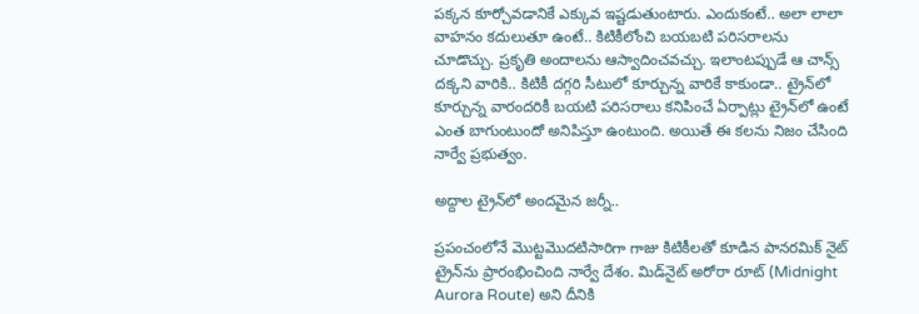పక్కన కూర్చోవడానికే ఎక్కువ ఇష్టడుతుంటారు. ఎందుకంటే.. అలా లాలా వాహనం కదులుతూ ఉంటే.. కిటికీలోంచి బయబటి పరిసరాలను చూడొచ్చు. ప్రకృతి అందాలను ఆస్వాదించవచ్చు. ఇలాంటప్పుడే ఆ చాన్స్ దక్కని వారికి.. కిటికీ దగ్గరి సీటులో కూర్చున్న వారికే కాకుండా.. ట్రైన్‌లో కూర్చున్న వారందరికీ బయటి పరిసరాలు కనిపించే ఏర్పాట్లు ట్రైన్‌లో ఉంటే ఎంత బాగుంటుందో అనిపిస్తూ ఉంటుంది. అయితే ఈ కలను నిజం చేసింది నార్వే ప్రభుత్వం.

అద్దాల ట్రైన్‌లో అందమైన జర్నీ..

ప్రపంచంలోనే మొట్టమొదటిసారిగా గాజు కిటికీలతో కూడిన పానరమిక్ నైట్ ట్రైన్‌ను ప్రారంభించింది నార్వే దేశం. మిడ్‌నైట్ అరోరా రూట్ (Midnight Aurora Route) అని దీనికి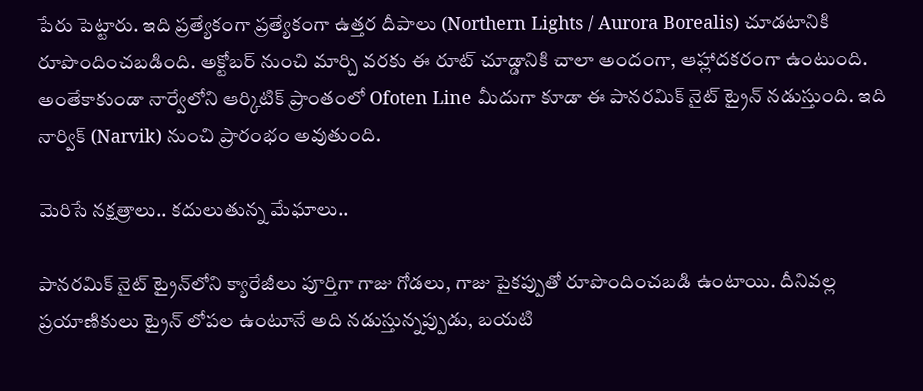పేరు పెట్టారు. ఇది ప్రత్యేకంగా ప్రత్యేకంగా ఉత్తర దీపాలు (Northern Lights / Aurora Borealis) చూడటానికి రూపొందించబడింది. అక్టోబర్ నుంచి మార్చి వరకు ఈ రూట్ చూడ్డానికి చాలా అందంగా, ఆహ్లాదకరంగా ఉంటుంది. అంతేకాకుండా నార్వేలోని ఆర్కిటిక్ ప్రాంతంలో Ofoten Line మీదుగా కూడా ఈ పానరమిక్ నైట్ ట్రైన్ నడుస్తుంది. ఇది నార్విక్ (Narvik) నుంచి ప్రారంభం అవుతుంది.

మెరిసే నక్షత్రాలు.. కదులుతున్న మేఘాలు..

పానరమిక్ నైట్ ట్రైన్‌‌లోని క్యారేజీలు పూర్తిగా గాజు గోడలు, గాజు పైకప్పుతో రూపొందించబడి ఉంటాయి. దీనివల్ల ప్రయాణికులు ట్రైన్ లోపల ఉంటూనే అది నడుస్తున్నప్పుడు, బయటి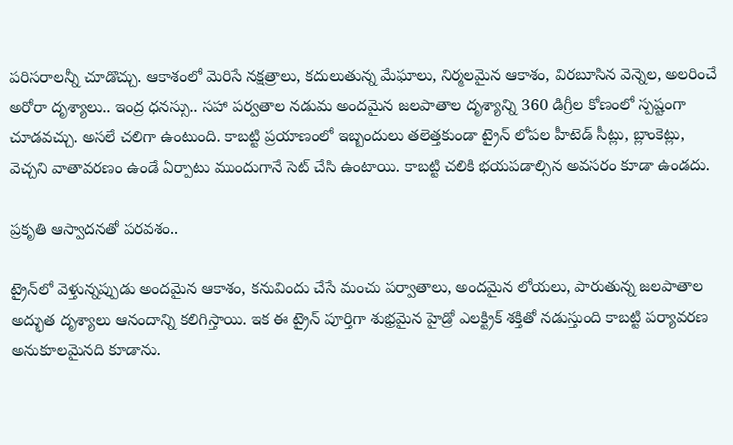పరిసరాలన్నీ చూడొచ్చు. ఆకాశంలో మెరిసే నక్షత్రాలు, కదులుతున్న మేఘాలు, నిర్మలమైన ఆకాశం, విరబూసిన వెన్నెల, అలరించే అరోరా దృశ్యాలు.. ఇంద్ర ధనస్సు.. సహా పర్వతాల నడుమ అందమైన జలపాతాల దృశ్యాన్ని 360 డిగ్రీల కోణంలో స్పష్టంగా చూడవచ్చు. అసలే చలిగా ఉంటుంది. కాబట్టి ప్రయాణంలో ఇబ్బందులు తలెత్తకుండా ట్రైన్ లోపల హీటెడ్ సీట్లు, బ్లాంకెట్లు, వెచ్చని వాతావరణం ఉండే ఏర్పాటు ముందుగానే సెట్ చేసి ఉంటాయి. కాబట్టి చలికి భయపడాల్సిన అవసరం కూడా ఉండదు.

ప్రకృతి ఆస్వాదనతో పరవశం..

ట్రైన్‌లో వెళ్తున్నప్పుడు అందమైన ఆకాశం, కనువిందు చేసే మంచు పర్వాతాలు, అందమైన లోయలు, పారుతున్న జలపాతాల అద్భుత దృశ్యాలు ఆనందాన్ని కలిగిస్తాయి. ఇక ఈ ట్రైన్ పూర్తిగా శుభ్రమైన హైడ్రో ఎలక్ట్రిక్ శక్తితో నడుస్తుంది కాబట్టి పర్యావరణ అనుకూలమైనది కూడాను.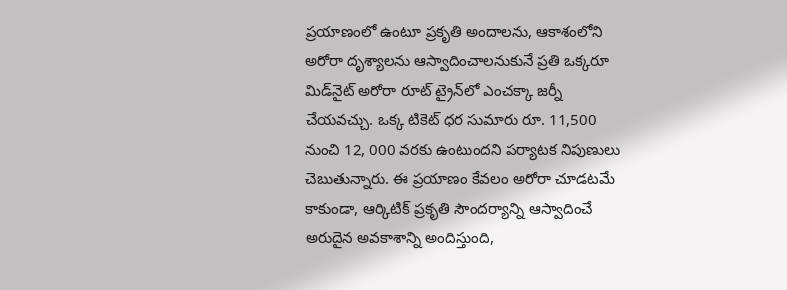ప్రయాణంలో ఉంటూ ప్రకృతి అందాలను, ఆకాశంలోని అరోరా దృశ్యాలను ఆస్వాదించాలనుకునే ప్రతి ఒక్కరూ మిడ్‌నైట్ అరోరా రూట్ ట్రైన్‌లో ఎంచక్కా జర్నీ చేయవచ్చు. ఒక్క టికెట్ ధర సుమారు రూ. 11,500 నుంచి 12, 000 వరకు ఉంటుందని పర్యాటక నిపుణులు చెబుతున్నారు. ఈ ప్రయాణం కేవలం అరోరా చూడటమే కాకుండా, ఆర్కిటిక్ ప్రకృతి సౌందర్యాన్ని ఆస్వాదించే అరుదైన అవకాశాన్ని అందిస్తుంది,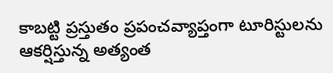కాబట్టి ప్రస్తుతం ప్రపంచవ్యాప్తంగా టూరిస్టులను ఆకర్షిస్తున్న అత్యంత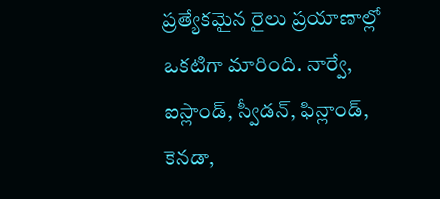ప్రత్యేకమైన రైలు ప్రయాణాల్లో ఒకటిగా మారింది. నార్వే, ఐస్లాండ్, స్వీడన్, ఫిన్లాండ్, కెనడా,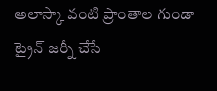అలాస్కా వంటి ప్రాంతాల గుండా ట్రైన్ జర్నీ చేసే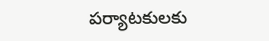పర్యాటకులకు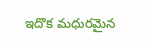ఇదొక మధురమైన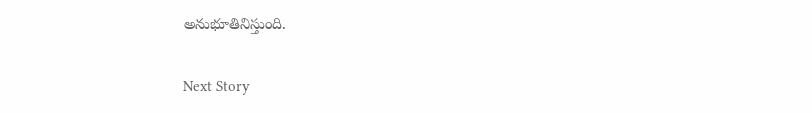అనుభూతినిస్తుంది.

Next Story